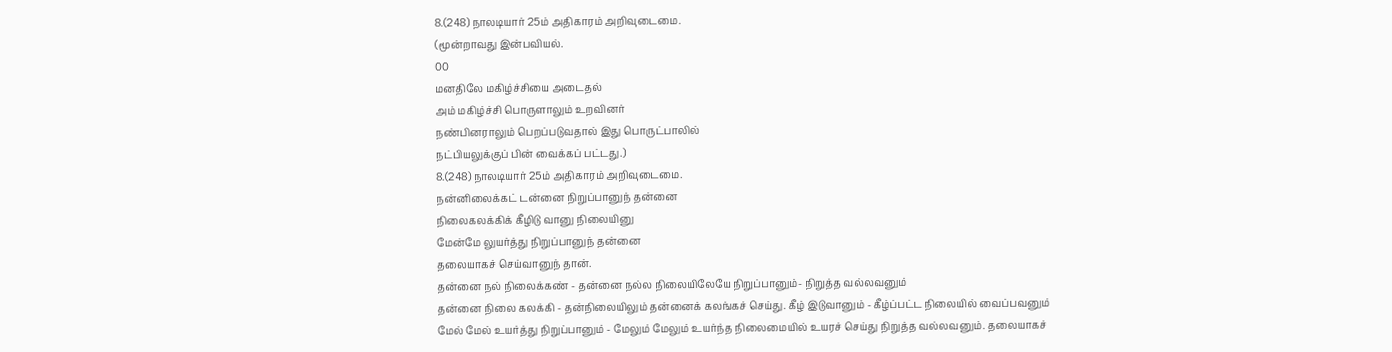8.(248) நாலடியார் 25ம் அதிகாரம் அறிவுடைமை.
(மூன்றாவது இன்பவியல்.
00
மனதிலே மகிழ்ச்சியை அடைதல்
அம் மகிழ்ச்சி பொருளாலும் உறவினர்
நண்பினராலும் பெறப்படுவதால் இது பொருட்பாலில்
நட்பியலுக்குப் பின் வைக்கப் பட்டது.)
8.(248) நாலடியார் 25ம் அதிகாரம் அறிவுடைமை.
நன்னிலைக்கட் டன்னை நிறுப்பானுந் தன்னை
நிலைகலக்கிக் கீழிடு வானு நிலையினு
மேன்மே லுயர்த்து நிறுப்பானுந் தன்னை
தலையாகச் செய்வானுந் தான்.
தன்னை நல் நிலைக்கண் - தன்னை நல்ல நிலையிலேயே நிறுப்பானும்- நிறுத்த வல்லவனும்
தன்னை நிலை கலக்கி - தன்நிலையிலும் தன்னைக் கலங்கச் செய்து. கீழ் இடுவானும் - கீழ்ப்பட்ட நிலையில் வைப்பவனும்
மேல் மேல் உயர்த்து நிறுப்பானும் - மேலும் மேலும் உயர்ந்த நிலைமையில் உயரச் செய்து நிறுத்த வல்லவனும். தலையாகச்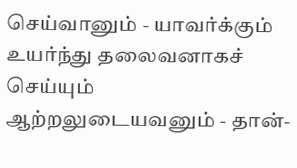செய்வானும் - யாவர்க்கும் உயர்ந்து தலைவனாகச் செய்யும் ஆற்றலுடையவனும் - தான்-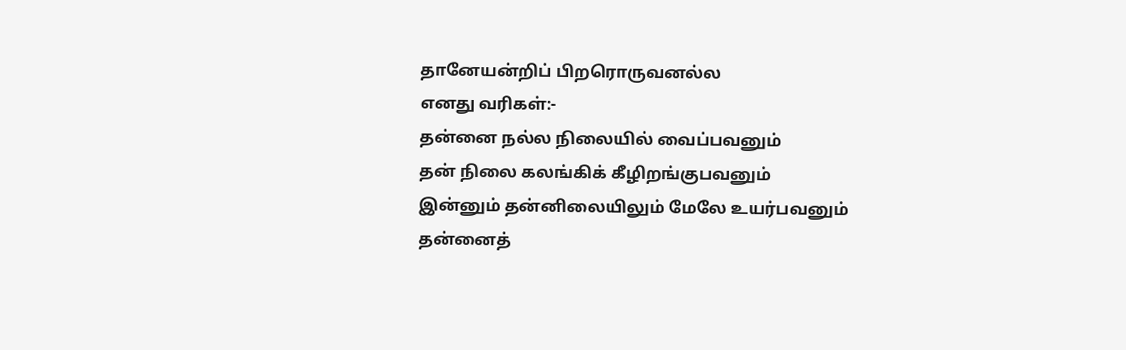தானேயன்றிப் பிறரொருவனல்ல
எனது வரிகள்:-
தன்னை நல்ல நிலையில் வைப்பவனும்
தன் நிலை கலங்கிக் கீழிறங்குபவனும்
இன்னும் தன்னிலையிலும் மேலே உயர்பவனும்
தன்னைத்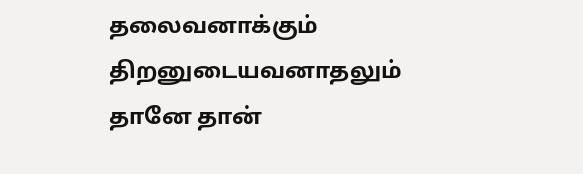தலைவனாக்கும் திறனுடையவனாதலும்
தானே தான்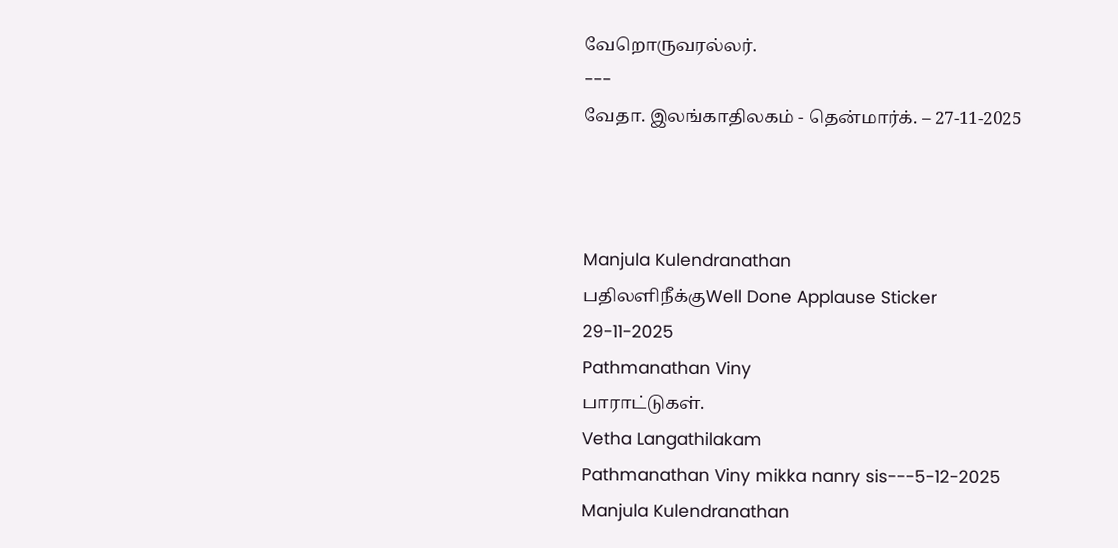வேறொருவரல்லர்.
---
வேதா. இலங்காதிலகம் - தென்மார்க். – 27-11-2025



Manjula Kulendranathan
பதிலளிநீக்குWell Done Applause Sticker
29-11-2025
Pathmanathan Viny
பாராட்டுகள்.
Vetha Langathilakam
Pathmanathan Viny mikka nanry sis---5-12-2025
Manjula Kulendranathan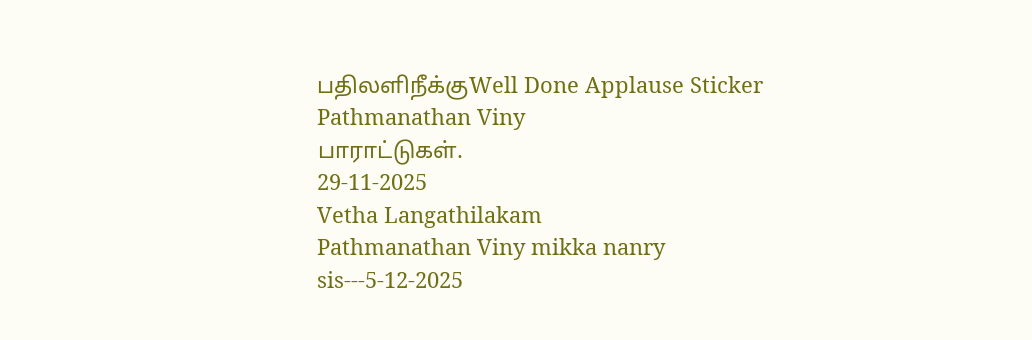பதிலளிநீக்குWell Done Applause Sticker
Pathmanathan Viny
பாராட்டுகள்.
29-11-2025
Vetha Langathilakam
Pathmanathan Viny mikka nanry sis---5-12-2025